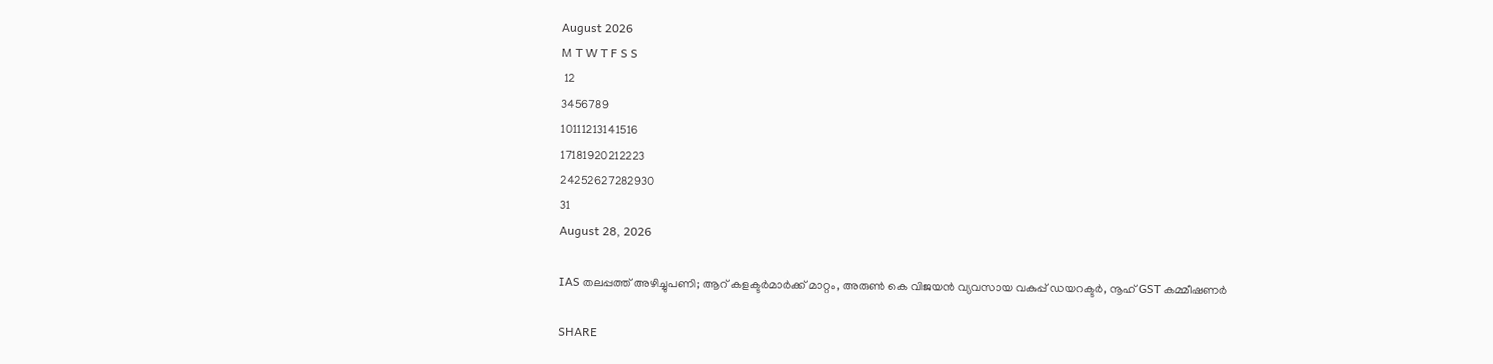August 2026
M T W T F S S
 12
3456789
10111213141516
17181920212223
24252627282930
31
August 28, 2026

IAS തലപ്പത്ത് അഴിച്ചുപണി; ആറ് കളക്ടർമാർക്ക് മാറ്റം, അരുൺ കെ വിജയൻ വ്യവസായ വകുപ്പ് ഡയറക്ടർ, നൂഹ് GST കമ്മീഷണർ

SHARE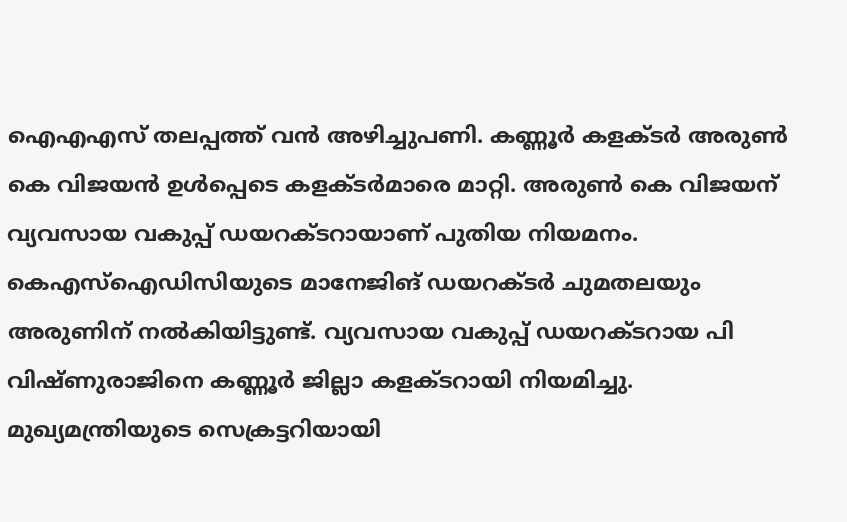ഐഎഎസ് തലപ്പത്ത് വന്‍ അഴിച്ചുപണി. കണ്ണൂര്‍ കളക്ടര്‍ അരുണ്‍ കെ വിജയന്‍ ഉള്‍പ്പെടെ കളക്ടര്‍മാരെ മാറ്റി. അരുണ്‍ കെ വിജയന് വ്യവസായ വകുപ്പ് ഡയറക്ടറായാണ് പുതിയ നിയമനം. കെഎസ്‌ഐഡിസിയുടെ മാനേജിങ് ഡയറക്ടര്‍ ചുമതലയും അരുണിന് നല്‍കിയിട്ടുണ്ട്. വ്യവസായ വകുപ്പ് ഡയറക്ടറായ പി വിഷ്ണുരാജിനെ കണ്ണൂര്‍ ജില്ലാ കളക്ടറായി നിയമിച്ചു. മുഖ്യമന്ത്രിയുടെ സെക്രട്ടറിയായി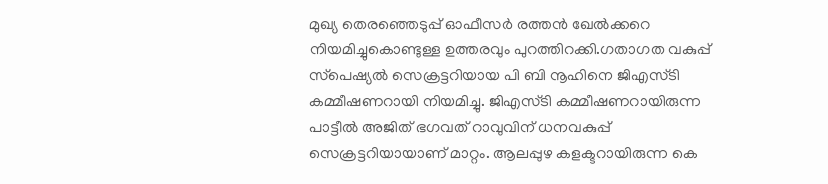മുഖ്യ തെരഞ്ഞെടുപ്പ് ഓഫീസര്‍ രത്തന്‍ ഖേല്‍ക്കറെ നിയമിച്ചുകൊണ്ടുള്ള ഉത്തരവും പുറത്തിറക്കി.ഗതാഗത വകുപ്പ് സ്‌പെഷ്യല്‍ സെക്രട്ടറിയായ പി ബി നൂഹിനെ ജിഎസ്ടി കമ്മീഷണറായി നിയമിച്ചു. ജിഎസ്ടി കമ്മീഷണറായിരുന്ന പാട്ടീല്‍ അജിത് ഭഗവത് റാവുവിന് ധനവകുപ്പ് സെക്രട്ടറിയായാണ് മാറ്റം. ആലപ്പുഴ കളക്ടറായിരുന്ന കെ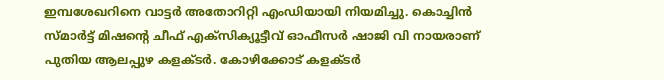ഇമ്പശേഖറിനെ വാട്ടര്‍ അതോറിറ്റി എംഡിയായി നിയമിച്ചു. കൊച്ചിന്‍ സ്മാര്‍ട്ട് മിഷന്റെ ചീഫ് എക്‌സിക്യൂട്ടീവ് ഓഫീസര്‍ ഷാജി വി നായരാണ് പുതിയ ആലപ്പുഴ കളക്ടര്‍. കോഴിക്കോട് കളക്ടര്‍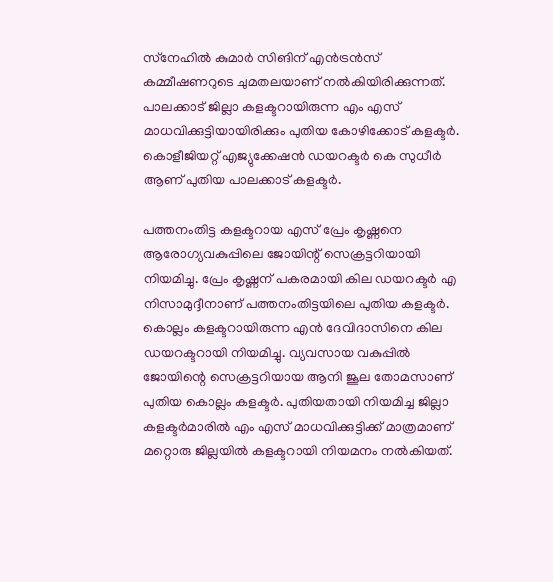സ്‌നേഹില്‍ കുമാര്‍ സിങിന് എന്‍ട്രന്‍സ് കമ്മീഷണറുടെ ചുമതലയാണ് നല്‍കിയിരിക്കുന്നത്. പാലക്കാട് ജില്ലാ കളക്ടറായിരുന്ന എം എസ് മാധവിക്കുട്ടിയായിരിക്കും പുതിയ കോഴിക്കോട് കളക്ടര്‍. കൊളീജിയറ്റ് എജ്യുക്കേഷന്‍ ഡയറക്ടര്‍ കെ സുധീര്‍ ആണ് പുതിയ പാലക്കാട് കളക്ടര്‍.

പത്തനംതിട്ട കളക്ടറായ എസ് പ്രേം കൃഷ്ണനെ ആരോഗ്യവകുപ്പിലെ ജോയിന്റ് സെക്രട്ടറിയായി നിയമിച്ചു. പ്രേം കൃഷ്ണന് പകരമായി കില ഡയറക്ടര്‍ എ നിസാമുദ്ദീനാണ് പത്തനംതിട്ടയിലെ പുതിയ കളക്ടര്‍. കൊല്ലം കളക്ടറായിരുന്ന എന്‍ ദേവിദാസിനെ കില ഡയറക്ടറായി നിയമിച്ചു. വ്യവസായ വകുപ്പില്‍ ജോയിന്റെ സെക്രട്ടറിയായ ആനി ജൂല തോമസാണ് പുതിയ കൊല്ലം കളക്ടര്‍. പുതിയതായി നിയമിച്ച ജില്ലാ കളക്ടര്‍മാരില്‍ എം എസ് മാധവിക്കുട്ടിക്ക് മാത്രമാണ് മറ്റൊരു ജില്ലയില്‍ കളക്ടറായി നിയമനം നല്‍കിയത്.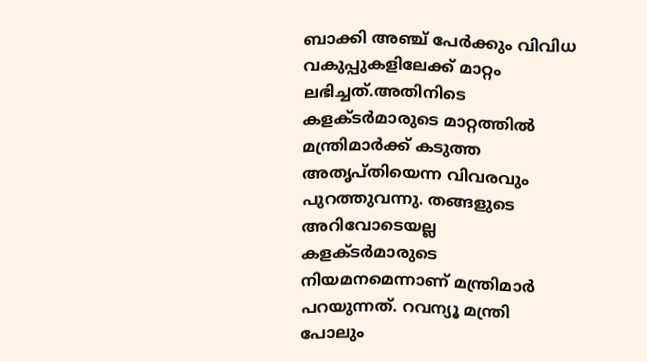ബാക്കി അഞ്ച് പേര്‍ക്കും വിവിധ വകുപ്പുകളിലേക്ക് മാറ്റം ലഭിച്ചത്.അതിനിടെ കളക്ടര്‍മാരുടെ മാറ്റത്തില്‍ മന്ത്രിമാര്‍ക്ക് കടുത്ത അതൃപ്തിയെന്ന വിവരവും പുറത്തുവന്നു. തങ്ങളുടെ അറിവോടെയല്ല കളക്ടര്‍മാരുടെ നിയമനമെന്നാണ് മന്ത്രിമാര്‍ പറയുന്നത്. റവന്യൂ മന്ത്രി പോലും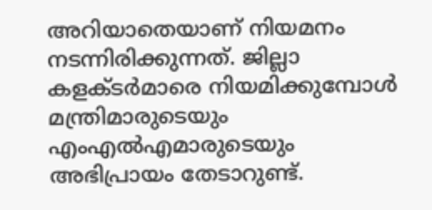അറിയാതെയാണ് നിയമനം നടന്നിരിക്കുന്നത്. ജില്ലാ കളക്ടര്‍മാരെ നിയമിക്കുമ്പോള്‍ മന്ത്രിമാരുടെയും എംഎല്‍എമാരുടെയും അഭിപ്രായം തേടാറുണ്ട്.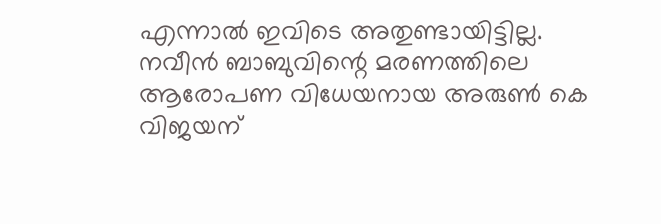എന്നാല്‍ ഇവിടെ അതുണ്ടായിട്ടില്ല. നവീന്‍ ബാബുവിന്റെ മരണത്തിലെ ആരോപണ വിധേയനായ അരുണ്‍ കെ വിജയന്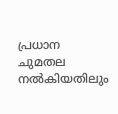പ്രധാന ചുമതല നല്‍കിയതിലും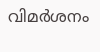വിമര്‍ശനം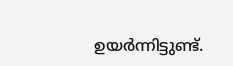ഉയര്‍ന്നിട്ടുണ്ട്.